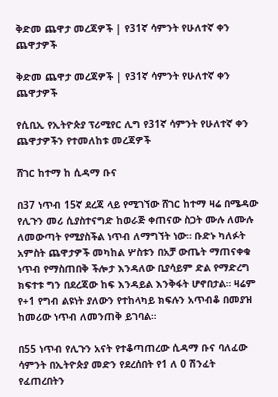ቅድመ ጨዋታ መረጃዎች | የ31ኛ ሳምንት የሁለተኛ ቀን ጨዋታዎች

ቅድመ ጨዋታ መረጃዎች | የ31ኛ ሳምንት የሁለተኛ ቀን ጨዋታዎች

የሲቢኢ የኢትዮጵያ ፕሪሚየር ሊግ የ31ኛ ሳምንት የሁለተኛ ቀን ጨዋታዎችን የተመለከቱ መረጃዎች

ሸገር ከተማ ከ ሲዳማ ቡና

በ37 ነጥብ 15ኛ ደረጃ ላይ የሚገኘው ሸገር ከተማ ዛሬ በሜዳው የሊጉን መሪ ሲያስተናግድ ከወራጅ ቀጠናው ስጋት ሙሉ ለሙሉ ለመውጣት የሚያስችል ነጥብ ለማግኘት ነው። ቡድኑ ካለፉት አምስት ጨዋታዎች መካከል ሦስቱን በአቻ ውጤት ማጠናቀቁ ነጥብ የማስጠበቅ ችሎታ እንዳለው ቢያሳይም ድል የማድረግ ክፍተቱ ግን በደረጃው ከፍ እንዳይል እንቅፋት ሆኖበታል። ዛሬም የ+1 የግብ ልዩነት ያለውን የተከላካይ ክፍሉን አጥብቆ በመያዝ ከመሪው ነጥብ ለመንጠቅ ይገባል።

በ55 ነጥብ የሊጉን አናት የተቆጣጠረው ሲዳማ ቡና ባለፈው ሳምንት በኢትዮጵያ መድን የደረሰበት የ1 ለ 0 ሽንፈት የፈጠረበትን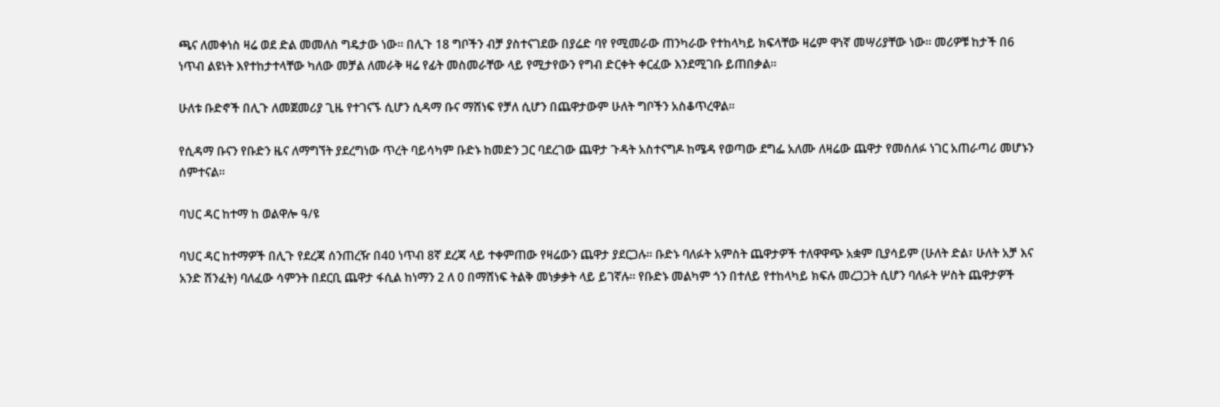ጫና ለመቀነስ ዛሬ ወደ ድል መመለስ ግዴታው ነው። በሊጉ 18 ግቦችን ብቻ ያስተናገደው በያሬድ ባየ የሚመራው ጠንካራው የተከላካይ ክፍላቸው ዛሬም ዋነኛ መሣሪያቸው ነው። መሪዎቹ ከታች በ6 ነጥብ ልዩነት እየተከታተላቸው ካለው መቻል ለመራቅ ዛሬ የፊት መስመራቸው ላይ የሚታየውን የግብ ድርቀት ቀርፈው እንደሚገቡ ይጠበቃል።

ሁለቱ ቡድኖች በሊጉ ለመጀመሪያ ጊዜ የተገናኙ ሲሆን ሲዳማ ቡና ማሸነፍ የቻለ ሲሆን በጨዋታውም ሁለት ግቦችን አስቆጥረዋል።

የሲዳማ ቡናን የቡድን ዜና ለማግኘት ያደረግነው ጥረት ባይሳካም ቡድኑ ከመድን ጋር ባደረገው ጨዋታ ጉዳት አስተናግዶ ከሜዳ የወጣው ደግፌ አለሙ ለዛሬው ጨዋታ የመሰለፉ ነገር አጠራጣሪ መሆኑን ሰምተናል።

ባህር ዳር ከተማ ከ ወልዋሎ ዓ/ዩ

ባህር ዳር ከተማዎች በሊጉ የደረጃ ሰንጠረዥ በ40 ነጥብ 8ኛ ደረጃ ላይ ተቀምጠው የዛሬውን ጨዋታ ያደርጋሉ። ቡድኑ ባለፉት አምስት ጨዋታዎች ተለዋዋጭ አቋም ቢያሳይም (ሁለት ድል፣ ሁለት አቻ እና አንድ ሽንፈት) ባለፈው ሳምንት በደርቢ ጨዋታ ፋሲል ከነማን 2 ለ 0 በማሸነፍ ትልቅ መነቃቃት ላይ ይገኛሉ። የቡድኑ መልካም ጎን በተለይ የተከላካይ ክፍሉ መረጋጋት ሲሆን ባለፉት ሦስት ጨዋታዎች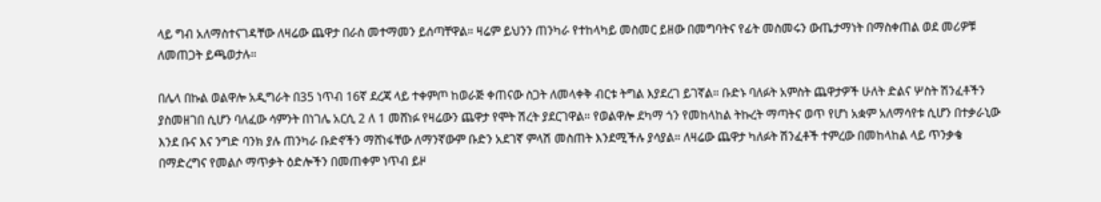ላይ ግብ አለማስተናገዳቸው ለዛሬው ጨዋታ በራስ መተማመን ይሰጣቸዋል። ዛሬም ይህንን ጠንካራ የተከላካይ መስመር ይዘው በመግባትና የፊት መስመሩን ውጤታማነት በማስቀጠል ወደ መሪዎቹ ለመጠጋት ይጫወታሉ።

በሌላ በኩል ወልዋሎ አዲግራት በ35 ነጥብ 16ኛ ደረጃ ላይ ተቀምጦ ከወራጅ ቀጠናው ስጋት ለመላቀቅ ብርቱ ትግል እያደረገ ይገኛል። ቡድኑ ባለፉት አምስት ጨዋታዎች ሁለት ድልና ሦስት ሽንፈቶችን ያስመዘገበ ሲሆን ባለፈው ሳምንት በነገሌ አርሲ 2 ለ 1 መሸነፉ የዛሬውን ጨዋታ የሞት ሽረት ያደርገዋል። የወልዋሎ ደካማ ጎን የመከላከል ትኩረት ማጣትና ወጥ የሆነ አቋም አለማሳየቱ ሲሆን በተቃራኒው እንደ ቡና እና ንግድ ባንክ ያሉ ጠንካራ ቡድኖችን ማሸነፋቸው ለማንኛውም ቡድን አደገኛ ምላሽ መስጠት እንደሚችሉ ያሳያል። ለዛሬው ጨዋታ ካለፉት ሽንፈቶች ተምረው በመከላከል ላይ ጥንቃቄ በማድረግና የመልሶ ማጥቃት ዕድሎችን በመጠቀም ነጥብ ይዞ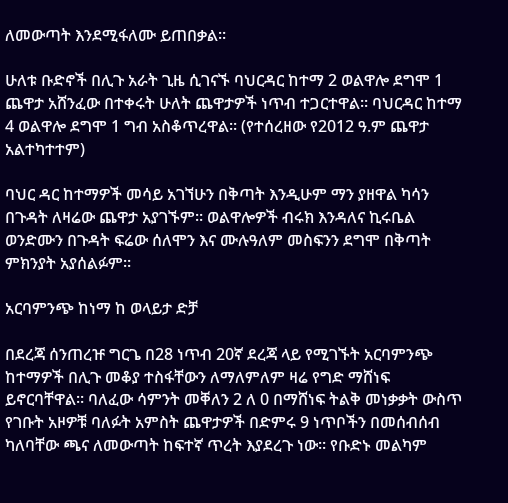ለመውጣት እንደሚፋለሙ ይጠበቃል።

ሁለቱ ቡድኖች በሊጉ አራት ጊዜ ሲገናኙ ባህርዳር ከተማ 2 ወልዋሎ ደግሞ 1 ጨዋታ አሸንፈው በተቀሩት ሁለት ጨዋታዎች ነጥብ ተጋርተዋል። ባህርዳር ከተማ 4 ወልዋሎ ደግሞ 1 ግብ አስቆጥረዋል። (የተሰረዘው የ2012 ዓ.ም ጨዋታ አልተካተተም)

ባህር ዳር ከተማዎች መሳይ አገኘሁን በቅጣት እንዲሁም ማን ያዘዋል ካሳን በጉዳት ለዛሬው ጨዋታ አያገኙም። ወልዋሎዎች ብሩክ እንዳለና ኪሩቤል ወንድሙን በጉዳት ፍሬው ሰለሞን እና ሙሉዓለም መስፍንን ደግሞ በቅጣት ምክንያት አያሰልፉም።

አርባምንጭ ከነማ ከ ወላይታ ድቻ

በደረጃ ሰንጠረዡ ግርጌ በ28 ነጥብ 20ኛ ደረጃ ላይ የሚገኙት አርባምንጭ ከተማዎች በሊጉ መቆያ ተስፋቸውን ለማለምለም ዛሬ የግድ ማሸነፍ ይኖርባቸዋል። ባለፈው ሳምንት መቐለን 2 ለ 0 በማሸነፍ ትልቅ መነቃቃት ውስጥ የገቡት አዞዎቹ ባለፉት አምስት ጨዋታዎች በድምሩ 9 ነጥቦችን በመሰብሰብ ካለባቸው ጫና ለመውጣት ከፍተኛ ጥረት እያደረጉ ነው። የቡድኑ መልካም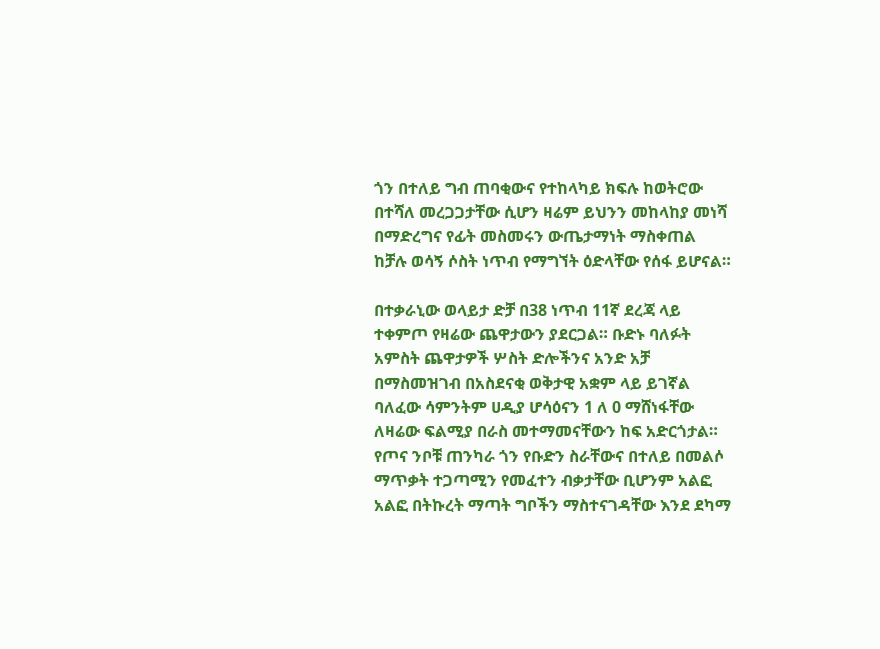ጎን በተለይ ግብ ጠባቂውና የተከላካይ ክፍሉ ከወትሮው በተሻለ መረጋጋታቸው ሲሆን ዛሬም ይህንን መከላከያ መነሻ በማድረግና የፊት መስመሩን ውጤታማነት ማስቀጠል ከቻሉ ወሳኝ ሶስት ነጥብ የማግኘት ዕድላቸው የሰፋ ይሆናል።

በተቃራኒው ወላይታ ድቻ በ38 ነጥብ 11ኛ ደረጃ ላይ ተቀምጦ የዛሬው ጨዋታውን ያደርጋል። ቡድኑ ባለፉት አምስት ጨዋታዎች ሦስት ድሎችንና አንድ አቻ በማስመዝገብ በአስደናቂ ወቅታዊ አቋም ላይ ይገኛል ባለፈው ሳምንትም ሀዲያ ሆሳዕናን 1 ለ 0 ማሸነፋቸው ለዛሬው ፍልሚያ በራስ መተማመናቸውን ከፍ አድርጎታል። የጦና ንቦቹ ጠንካራ ጎን የቡድን ስራቸውና በተለይ በመልሶ ማጥቃት ተጋጣሚን የመፈተን ብቃታቸው ቢሆንም አልፎ አልፎ በትኩረት ማጣት ግቦችን ማስተናገዳቸው እንደ ደካማ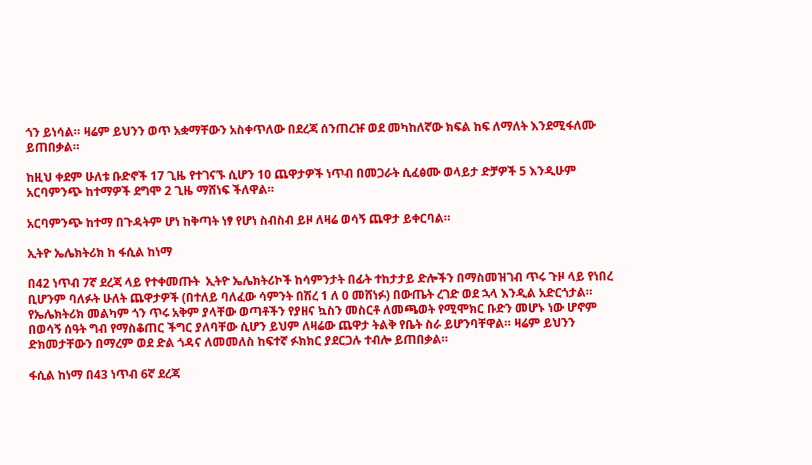ጎን ይነሳል። ዛሬም ይህንን ወጥ አቋማቸውን አስቀጥለው በደረጃ ሰንጠረዡ ወደ መካከለኛው ክፍል ከፍ ለማለት እንደሚፋለሙ ይጠበቃል።

ከዚህ ቀደም ሁለቱ ቡድኖች 17 ጊዜ የተገናኙ ሲሆን 10 ጨዋታዎች ነጥብ በመጋራት ሲፈፅሙ ወላይታ ድቻዎች 5 እንዲሁም አርባምንጭ ከተማዎች ደግሞ 2 ጊዜ ማሸነፍ ችለዋል።

አርባምንጭ ከተማ በጉዳትም ሆነ ከቅጣት ነፃ የሆነ ስብስብ ይዞ ለዛሬ ወሳኝ ጨዋታ ይቀርባል።

ኢትዮ ኤሌክትሪክ ከ ፋሲል ከነማ

በ42 ነጥብ 7ኛ ደረጃ ላይ የተቀመጡት  ኢትዮ ኤሌክትሪኮች ከሳምንታት በፊት ተከታታይ ድሎችን በማስመዝገብ ጥሩ ጉዞ ላይ የነበረ ቢሆንም ባለፉት ሁለት ጨዋታዎች (በተለይ ባለፈው ሳምንት በሽረ 1 ለ 0 መሸነፉ) በውጤት ረገድ ወደ ኋላ እንዲል አድርጎታል። የኤሌክትሪክ መልካም ጎን ጥሩ አቅም ያላቸው ወጣቶችን የያዘና ኳስን መስርቶ ለመጫወት የሚሞክር ቡድን መሆኑ ነው ሆኖም በወሳኝ ሰዓት ግብ የማስቆጠር ችግር ያለባቸው ሲሆን ይህም ለዛሬው ጨዋታ ትልቅ የቤት ስራ ይሆንባቸዋል። ዛሬም ይህንን ድክመታቸውን በማረም ወደ ድል ጎዳና ለመመለስ ከፍተኛ ፉክክር ያደርጋሉ ተብሎ ይጠበቃል።

ፋሲል ከነማ በ43 ነጥብ 6ኛ ደረጃ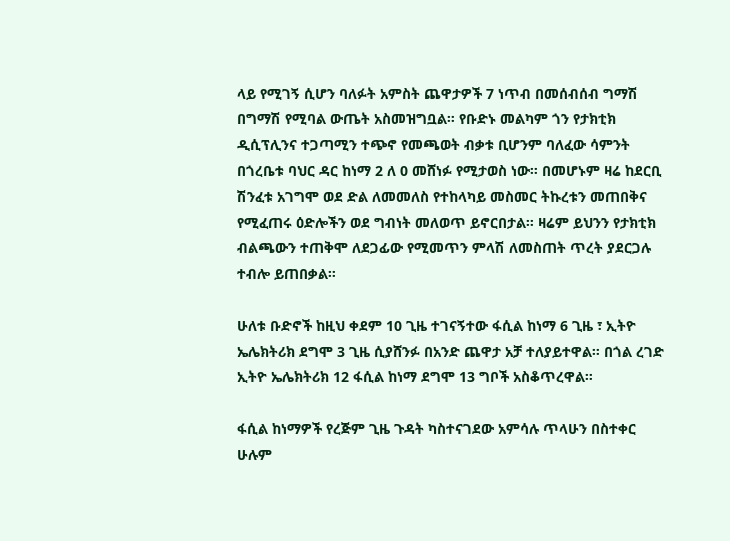ላይ የሚገኝ ሲሆን ባለፉት አምስት ጨዋታዎች 7 ነጥብ በመሰብሰብ ግማሽ በግማሽ የሚባል ውጤት አስመዝግቧል። የቡድኑ መልካም ጎን የታክቲክ ዲሲፕሊንና ተጋጣሚን ተጭኖ የመጫወት ብቃቱ ቢሆንም ባለፈው ሳምንት በጎረቤቱ ባህር ዳር ከነማ 2 ለ 0 መሸነፉ የሚታወስ ነው። በመሆኑም ዛሬ ከደርቢ ሽንፈቱ አገግሞ ወደ ድል ለመመለስ የተከላካይ መስመር ትኩረቱን መጠበቅና የሚፈጠሩ ዕድሎችን ወደ ግብነት መለወጥ ይኖርበታል። ዛሬም ይህንን የታክቲክ ብልጫውን ተጠቅሞ ለደጋፊው የሚመጥን ምላሽ ለመስጠት ጥረት ያደርጋሉ ተብሎ ይጠበቃል።

ሁለቱ ቡድኖች ከዚህ ቀደም 10 ጊዜ ተገናኝተው ፋሲል ከነማ 6 ጊዜ ፣ ኢትዮ ኤሌክትሪክ ደግሞ 3 ጊዜ ሲያሸንፉ በአንድ ጨዋታ አቻ ተለያይተዋል። በጎል ረገድ ኢትዮ ኤሌክትሪክ 12 ፋሲል ከነማ ደግሞ 13 ግቦች አስቆጥረዋል።

ፋሲል ከነማዎች የረጅም ጊዜ ጉዳት ካስተናገደው አምሳሉ ጥላሁን በስተቀር ሁሉም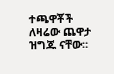ተጫዋቾች ለዛሬው ጨዋታ ዝግጁ ናቸው።